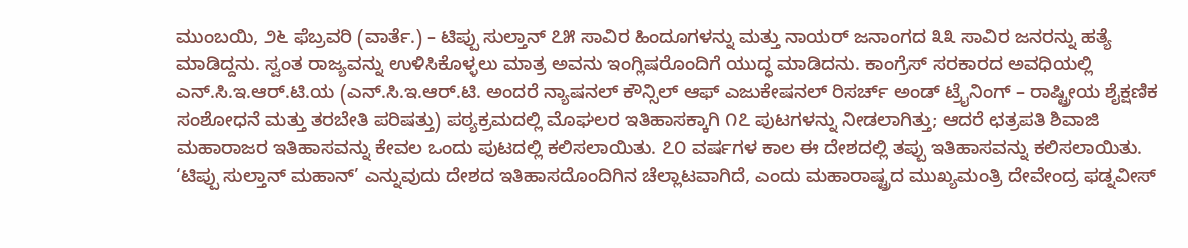ಮುಂಬಯಿ, ೨೬ ಫೆಬ್ರವರಿ (ವಾರ್ತೆ.) – ಟಿಪ್ಪು ಸುಲ್ತಾನ್ ೭೫ ಸಾವಿರ ಹಿಂದೂಗಳನ್ನು ಮತ್ತು ನಾಯರ್ ಜನಾಂಗದ ೩೩ ಸಾವಿರ ಜನರನ್ನು ಹತ್ಯೆ ಮಾಡಿದ್ದನು. ಸ್ವಂತ ರಾಜ್ಯವನ್ನು ಉಳಿಸಿಕೊಳ್ಳಲು ಮಾತ್ರ ಅವನು ಇಂಗ್ಲಿಷರೊಂದಿಗೆ ಯುದ್ಧ ಮಾಡಿದನು. ಕಾಂಗ್ರೆಸ್ ಸರಕಾರದ ಅವಧಿಯಲ್ಲಿ ಎನ್.ಸಿ.ಇ.ಆರ್.ಟಿ.ಯ (ಎನ್.ಸಿ.ಇ.ಆರ್.ಟಿ. ಅಂದರೆ ನ್ಯಾಷನಲ್ ಕೌನ್ಸಿಲ್ ಆಫ್ ಎಜುಕೇಷನಲ್ ರಿಸರ್ಚ್ ಅಂಡ್ ಟ್ರೈನಿಂಗ್ – ರಾಷ್ಟ್ರೀಯ ಶೈಕ್ಷಣಿಕ ಸಂಶೋಧನೆ ಮತ್ತು ತರಬೇತಿ ಪರಿಷತ್ತು) ಪಠ್ಯಕ್ರಮದಲ್ಲಿ ಮೊಘಲರ ಇತಿಹಾಸಕ್ಕಾಗಿ ೧೭ ಪುಟಗಳನ್ನು ನೀಡಲಾಗಿತ್ತು; ಆದರೆ ಛತ್ರಪತಿ ಶಿವಾಜಿ ಮಹಾರಾಜರ ಇತಿಹಾಸವನ್ನು ಕೇವಲ ಒಂದು ಪುಟದಲ್ಲಿ ಕಲಿಸಲಾಯಿತು. ೭೦ ವರ್ಷಗಳ ಕಾಲ ಈ ದೇಶದಲ್ಲಿ ತಪ್ಪು ಇತಿಹಾಸವನ್ನು ಕಲಿಸಲಾಯಿತು. ‘ಟಿಪ್ಪು ಸುಲ್ತಾನ್ ಮಹಾನ್’ ಎನ್ನುವುದು ದೇಶದ ಇತಿಹಾಸದೊಂದಿಗಿನ ಚೆಲ್ಲಾಟವಾಗಿದೆ, ಎಂದು ಮಹಾರಾಷ್ಟ್ರದ ಮುಖ್ಯಮಂತ್ರಿ ದೇವೇಂದ್ರ ಫಡ್ನವೀಸ್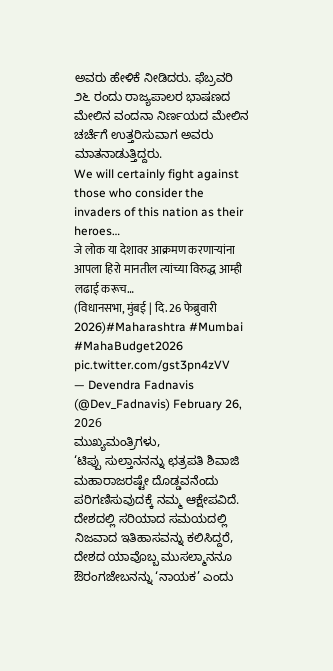ಅವರು ಹೇಳಿಕೆ ನೀಡಿದರು. ಫೆಬ್ರವರಿ ೨೬ ರಂದು ರಾಜ್ಯಪಾಲರ ಭಾಷಣದ ಮೇಲಿನ ವಂದನಾ ನಿರ್ಣಯದ ಮೇಲಿನ ಚರ್ಚೆಗೆ ಉತ್ತರಿಸುವಾಗ ಅವರು ಮಾತನಾಡುತ್ತಿದ್ದರು.
We will certainly fight against those who consider the invaders of this nation as their heroes…
जे लोक या देशावर आक्रमण करणाऱ्यांना आपला हिरो मानतील त्यांच्या विरुद्ध आम्ही लढाई करूच…
(विधानसभा, मुंबई | दि. 26 फेब्रुवारी 2026)#Maharashtra #Mumbai #MahaBudget2026 pic.twitter.com/gst3pn4zVV
— Devendra Fadnavis (@Dev_Fadnavis) February 26, 2026
ಮುಖ್ಯಮಂತ್ರಿಗಳು,
‘ಟಿಪ್ಪು ಸುಲ್ತಾನನನ್ನು ಛತ್ರಪತಿ ಶಿವಾಜಿ ಮಹಾರಾಜರಷ್ಟೇ ದೊಡ್ಡವನೆಂದು ಪರಿಗಣಿಸುವುದಕ್ಕೆ ನಮ್ಮ ಆಕ್ಷೇಪವಿದೆ. ದೇಶದಲ್ಲಿ ಸರಿಯಾದ ಸಮಯದಲ್ಲಿ ನಿಜವಾದ ಇತಿಹಾಸವನ್ನು ಕಲಿಸಿದ್ದರೆ, ದೇಶದ ಯಾವೊಬ್ಬ ಮುಸಲ್ಮಾನನೂ ಔರಂಗಜೇಬನನ್ನು ‘ನಾಯಕ’ ಎಂದು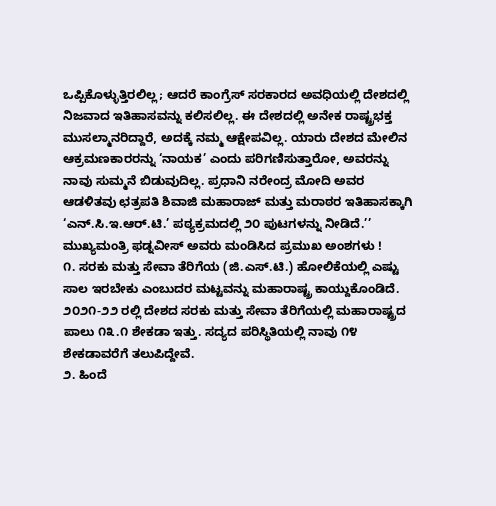ಒಪ್ಪಿಕೊಳ್ಳುತ್ತಿರಲಿಲ್ಲ; ಆದರೆ ಕಾಂಗ್ರೆಸ್ ಸರಕಾರದ ಅವಧಿಯಲ್ಲಿ ದೇಶದಲ್ಲಿ ನಿಜವಾದ ಇತಿಹಾಸವನ್ನು ಕಲಿಸಲಿಲ್ಲ. ಈ ದೇಶದಲ್ಲಿ ಅನೇಕ ರಾಷ್ಟ್ರಭಕ್ತ ಮುಸಲ್ಮಾನರಿದ್ದಾರೆ, ಅದಕ್ಕೆ ನಮ್ಮ ಆಕ್ಷೇಪವಿಲ್ಲ. ಯಾರು ದೇಶದ ಮೇಲಿನ ಆಕ್ರಮಣಕಾರರನ್ನು ‘ನಾಯಕ’ ಎಂದು ಪರಿಗಣಿಸುತ್ತಾರೋ, ಅವರನ್ನು ನಾವು ಸುಮ್ಮನೆ ಬಿಡುವುದಿಲ್ಲ. ಪ್ರಧಾನಿ ನರೇಂದ್ರ ಮೋದಿ ಅವರ ಆಡಳಿತವು ಛತ್ರಪತಿ ಶಿವಾಜಿ ಮಹಾರಾಜ್ ಮತ್ತು ಮರಾಠರ ಇತಿಹಾಸಕ್ಕಾಗಿ ‘ಎನ್.ಸಿ.ಇ.ಆರ್.ಟಿ.’ ಪಠ್ಯಕ್ರಮದಲ್ಲಿ ೨೦ ಪುಟಗಳನ್ನು ನೀಡಿದೆ.’’
ಮುಖ್ಯಮಂತ್ರಿ ಫಡ್ನವೀಸ್ ಅವರು ಮಂಡಿಸಿದ ಪ್ರಮುಖ ಅಂಶಗಳು !
೧. ಸರಕು ಮತ್ತು ಸೇವಾ ತೆರಿಗೆಯ (ಜಿ.ಎಸ್.ಟಿ.) ಹೋಲಿಕೆಯಲ್ಲಿ ಎಷ್ಟು ಸಾಲ ಇರಬೇಕು ಎಂಬುದರ ಮಟ್ಟವನ್ನು ಮಹಾರಾಷ್ಟ್ರ ಕಾಯ್ದುಕೊಂಡಿದೆ. ೨೦೨೧-೨೨ ರಲ್ಲಿ ದೇಶದ ಸರಕು ಮತ್ತು ಸೇವಾ ತೆರಿಗೆಯಲ್ಲಿ ಮಹಾರಾಷ್ಟ್ರದ ಪಾಲು ೧೩.೧ ಶೇಕಡಾ ಇತ್ತು. ಸದ್ಯದ ಪರಿಸ್ಥಿತಿಯಲ್ಲಿ ನಾವು ೧೪ ಶೇಕಡಾವರೆಗೆ ತಲುಪಿದ್ದೇವೆ.
೨. ಹಿಂದೆ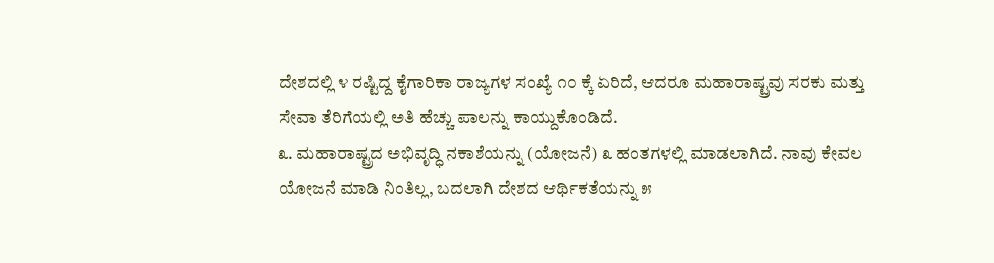ದೇಶದಲ್ಲಿ ೪ ರಷ್ಟಿದ್ದ ಕೈಗಾರಿಕಾ ರಾಜ್ಯಗಳ ಸಂಖ್ಯೆ ೧೦ ಕ್ಕೆ ಏರಿದೆ, ಆದರೂ ಮಹಾರಾಷ್ಟ್ರವು ಸರಕು ಮತ್ತು ಸೇವಾ ತೆರಿಗೆಯಲ್ಲಿ ಅತಿ ಹೆಚ್ಚು ಪಾಲನ್ನು ಕಾಯ್ದುಕೊಂಡಿದೆ.
೩. ಮಹಾರಾಷ್ಟ್ರದ ಅಭಿವೃದ್ಧಿ ನಕಾಶೆಯನ್ನು (ಯೋಜನೆ) ೩ ಹಂತಗಳಲ್ಲಿ ಮಾಡಲಾಗಿದೆ. ನಾವು ಕೇವಲ ಯೋಜನೆ ಮಾಡಿ ನಿಂತಿಲ್ಲ, ಬದಲಾಗಿ ದೇಶದ ಆರ್ಥಿಕತೆಯನ್ನು ೫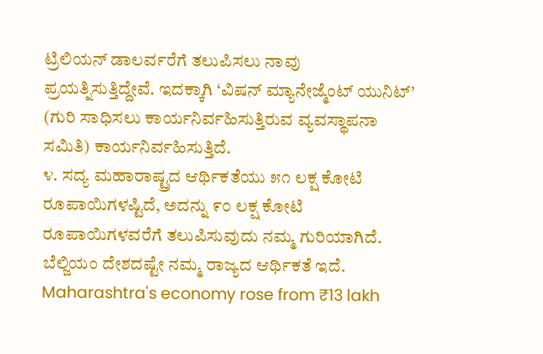ಟ್ರಿಲಿಯನ್ ಡಾಲರ್ವರೆಗೆ ತಲುಪಿಸಲು ನಾವು ಪ್ರಯತ್ನಿಸುತ್ತಿದ್ದೇವೆ. ಇದಕ್ಕಾಗಿ ‘ವಿಷನ್ ಮ್ಯಾನೇಜ್ಮೆಂಟ್ ಯುನಿಟ್’ (ಗುರಿ ಸಾಧಿಸಲು ಕಾರ್ಯನಿರ್ವಹಿಸುತ್ತಿರುವ ವ್ಯವಸ್ಥಾಪನಾ ಸಮಿತಿ) ಕಾರ್ಯನಿರ್ವಹಿಸುತ್ತಿದೆ.
೪. ಸದ್ಯ ಮಹಾರಾಷ್ಟ್ರದ ಆರ್ಥಿಕತೆಯು ೫೧ ಲಕ್ಷ ಕೋಟಿ ರೂಪಾಯಿಗಳಷ್ಟಿದೆ, ಅದನ್ನು ೯೦ ಲಕ್ಷ ಕೋಟಿ ರೂಪಾಯಿಗಳವರೆಗೆ ತಲುಪಿಸುವುದು ನಮ್ಮ ಗುರಿಯಾಗಿದೆ. ಬೆಲ್ಜಿಯಂ ದೇಶದಷ್ಟೇ ನಮ್ಮ ರಾಜ್ಯದ ಆರ್ಥಿಕತೆ ಇದೆ.
Maharashtra's economy rose from ₹13 lakh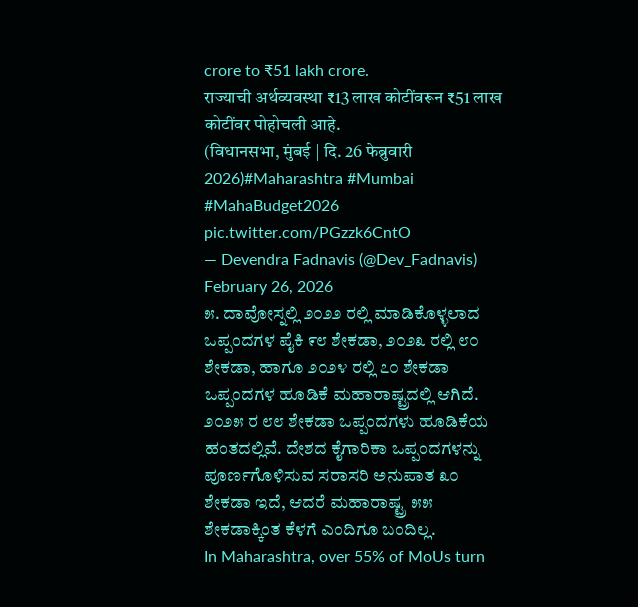crore to ₹51 lakh crore.
राज्याची अर्थव्यवस्था ₹13 लाख कोटींवरून ₹51 लाख कोटींवर पोहोचली आहे.
(विधानसभा, मुंबई | दि. 26 फेब्रुवारी 2026)#Maharashtra #Mumbai #MahaBudget2026 pic.twitter.com/PGzzk6CntO
— Devendra Fadnavis (@Dev_Fadnavis) February 26, 2026
೫. ದಾವೋಸ್ನಲ್ಲಿ ೨೦೨೨ ರಲ್ಲಿ ಮಾಡಿಕೊಳ್ಳಲಾದ ಒಪ್ಪಂದಗಳ ಪೈಕಿ ೯೮ ಶೇಕಡಾ, ೨೦೨೩ ರಲ್ಲಿ ೮೦ ಶೇಕಡಾ, ಹಾಗೂ ೨೦೨೪ ರಲ್ಲಿ ೭೦ ಶೇಕಡಾ ಒಪ್ಪಂದಗಳ ಹೂಡಿಕೆ ಮಹಾರಾಷ್ಟ್ರದಲ್ಲಿ ಆಗಿದೆ. ೨೦೨೫ ರ ೮೮ ಶೇಕಡಾ ಒಪ್ಪಂದಗಳು ಹೂಡಿಕೆಯ ಹಂತದಲ್ಲಿವೆ. ದೇಶದ ಕೈಗಾರಿಕಾ ಒಪ್ಪಂದಗಳನ್ನು ಪೂರ್ಣಗೊಳಿಸುವ ಸರಾಸರಿ ಅನುಪಾತ ೩೦ ಶೇಕಡಾ ಇದೆ, ಆದರೆ ಮಹಾರಾಷ್ಟ್ರ ೫೫ ಶೇಕಡಾಕ್ಕಿಂತ ಕೆಳಗೆ ಎಂದಿಗೂ ಬಂದಿಲ್ಲ.
In Maharashtra, over 55% of MoUs turn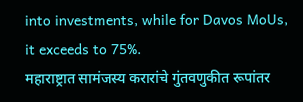into investments, while for Davos MoUs, it exceeds to 75%.
महाराष्ट्रात सामंजस्य करारांचे गुंतवणुकीत रूपांतर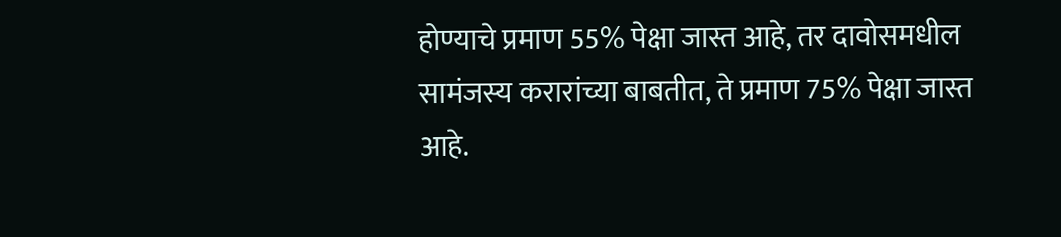होण्याचे प्रमाण 55% पेक्षा जास्त आहे, तर दावोसमधील सामंजस्य करारांच्या बाबतीत, ते प्रमाण 75% पेक्षा जास्त आहे.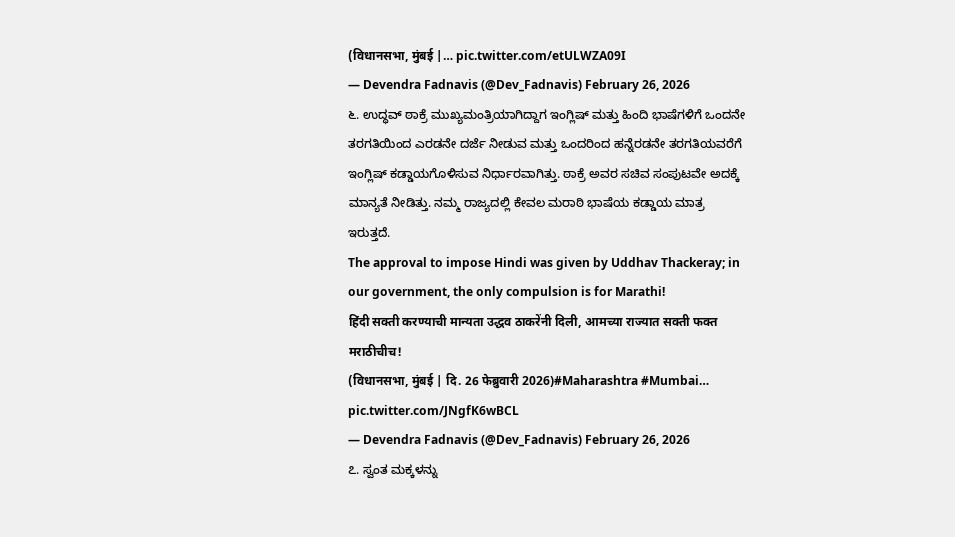(विधानसभा, मुंबई |… pic.twitter.com/etULWZA09I
— Devendra Fadnavis (@Dev_Fadnavis) February 26, 2026
೬. ಉದ್ಧವ್ ಠಾಕ್ರೆ ಮುಖ್ಯಮಂತ್ರಿಯಾಗಿದ್ದಾಗ ಇಂಗ್ಲಿಷ್ ಮತ್ತು ಹಿಂದಿ ಭಾಷೆಗಳಿಗೆ ಒಂದನೇ ತರಗತಿಯಿಂದ ಎರಡನೇ ದರ್ಜೆ ನೀಡುವ ಮತ್ತು ಒಂದರಿಂದ ಹನ್ನೆರಡನೇ ತರಗತಿಯವರೆಗೆ ಇಂಗ್ಲಿಷ್ ಕಡ್ಡಾಯಗೊಳಿಸುವ ನಿರ್ಧಾರವಾಗಿತ್ತು. ಠಾಕ್ರೆ ಅವರ ಸಚಿವ ಸಂಪುಟವೇ ಅದಕ್ಕೆ ಮಾನ್ಯತೆ ನೀಡಿತ್ತು. ನಮ್ಮ ರಾಜ್ಯದಲ್ಲಿ ಕೇವಲ ಮರಾಠಿ ಭಾಷೆಯ ಕಡ್ಡಾಯ ಮಾತ್ರ ಇರುತ್ತದೆ.
The approval to impose Hindi was given by Uddhav Thackeray; in our government, the only compulsion is for Marathi!
हिंदी सक्ती करण्याची मान्यता उद्धव ठाकरेंनी दिली, आमच्या राज्यात सक्ती फक्त मराठीचीच!
(विधानसभा, मुंबई | दि. 26 फेब्रुवारी 2026)#Maharashtra #Mumbai… pic.twitter.com/JNgfK6wBCL
— Devendra Fadnavis (@Dev_Fadnavis) February 26, 2026
೭. ಸ್ವಂತ ಮಕ್ಕಳನ್ನು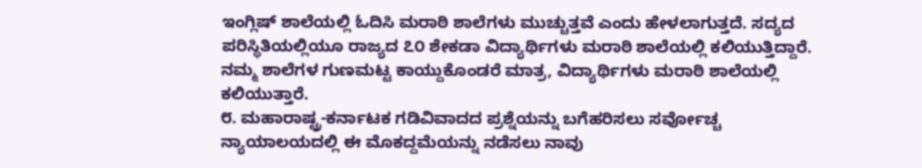ಇಂಗ್ಲಿಷ್ ಶಾಲೆಯಲ್ಲಿ ಓದಿಸಿ ಮರಾಠಿ ಶಾಲೆಗಳು ಮುಚ್ಚುತ್ತವೆ ಎಂದು ಹೇಳಲಾಗುತ್ತದೆ. ಸದ್ಯದ ಪರಿಸ್ಥಿತಿಯಲ್ಲಿಯೂ ರಾಜ್ಯದ ೭೦ ಶೇಕಡಾ ವಿದ್ಯಾರ್ಥಿಗಳು ಮರಾಠಿ ಶಾಲೆಯಲ್ಲಿ ಕಲಿಯುತ್ತಿದ್ದಾರೆ. ನಮ್ಮ ಶಾಲೆಗಳ ಗುಣಮಟ್ಟ ಕಾಯ್ದುಕೊಂಡರೆ ಮಾತ್ರ, ವಿದ್ಯಾರ್ಥಿಗಳು ಮರಾಠಿ ಶಾಲೆಯಲ್ಲಿ ಕಲಿಯುತ್ತಾರೆ.
೮. ಮಹಾರಾಷ್ಟ್ರ-ಕರ್ನಾಟಕ ಗಡಿವಿವಾದದ ಪ್ರಶ್ನೆಯನ್ನು ಬಗೆಹರಿಸಲು ಸರ್ವೋಚ್ಚ ನ್ಯಾಯಾಲಯದಲ್ಲಿ ಈ ಮೊಕದ್ದಮೆಯನ್ನು ನಡೆಸಲು ನಾವು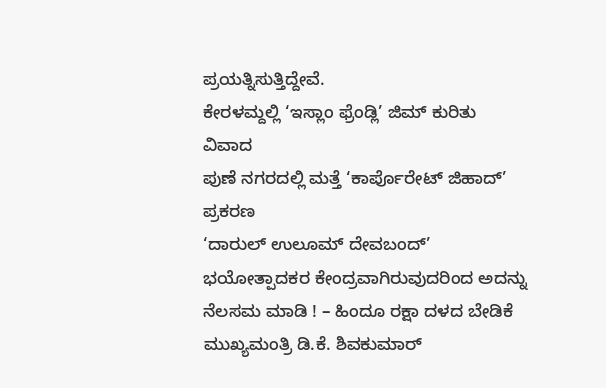ಪ್ರಯತ್ನಿಸುತ್ತಿದ್ದೇವೆ.
ಕೇರಳಮ್ದಲ್ಲಿ ‘ಇಸ್ಲಾಂ ಫ್ರೆಂಡ್ಲಿ’ ಜಿಮ್ ಕುರಿತು ವಿವಾದ
ಪುಣೆ ನಗರದಲ್ಲಿ ಮತ್ತೆ ‘ಕಾರ್ಪೊರೇಟ್ ಜಿಹಾದ್’ ಪ್ರಕರಣ
‘ದಾರುಲ್ ಉಲೂಮ್ ದೇವಬಂದ್’ ಭಯೋತ್ಪಾದಕರ ಕೇಂದ್ರವಾಗಿರುವುದರಿಂದ ಅದನ್ನು ನೆಲಸಮ ಮಾಡಿ ! – ಹಿಂದೂ ರಕ್ಷಾ ದಳದ ಬೇಡಿಕೆ
ಮುಖ್ಯಮಂತ್ರಿ ಡಿ.ಕೆ. ಶಿವಕುಮಾರ್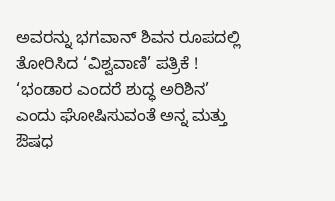ಅವರನ್ನು ಭಗವಾನ್ ಶಿವನ ರೂಪದಲ್ಲಿ ತೋರಿಸಿದ ‘ವಿಶ್ವವಾಣಿ’ ಪತ್ರಿಕೆ !
‘ಭಂಡಾರ ಎಂದರೆ ಶುದ್ಧ ಅರಿಶಿನ’ ಎಂದು ಘೋಷಿಸುವಂತೆ ಅನ್ನ ಮತ್ತು ಔಷಧ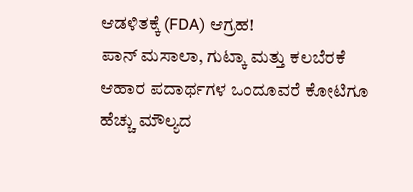ಆಡಳಿತಕ್ಕೆ (FDA) ಆಗ್ರಹ!
ಪಾನ್ ಮಸಾಲಾ, ಗುಟ್ಕಾ ಮತ್ತು ಕಲಬೆರಕೆ ಆಹಾರ ಪದಾರ್ಥಗಳ ಒಂದೂವರೆ ಕೋಟಿಗೂ ಹೆಚ್ಚು ಮೌಲ್ಯದ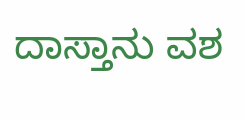ದಾಸ್ತಾನು ವಶ